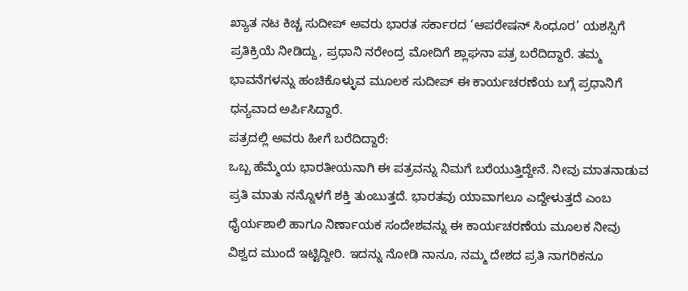ಖ್ಯಾತ ನಟ ಕಿಚ್ಚ ಸುದೀಪ್ ಅವರು ಭಾರತ ಸರ್ಕಾರದ ‘ಆಪರೇಷನ್ ಸಿಂಧೂರ’ ಯಶಸ್ಸಿಗೆ ಪ್ರತಿಕ್ರಿಯೆ ನೀಡಿದ್ದು, ಪ್ರಧಾನಿ ನರೇಂದ್ರ ಮೋದಿಗೆ ಶ್ಲಾಘನಾ ಪತ್ರ ಬರೆದಿದ್ದಾರೆ. ತಮ್ಮ ಭಾವನೆಗಳನ್ನು ಹಂಚಿಕೊಳ್ಳುವ ಮೂಲಕ ಸುದೀಪ್ ಈ ಕಾರ್ಯಚರಣೆಯ ಬಗ್ಗೆ ಪ್ರಧಾನಿಗೆ ಧನ್ಯವಾದ ಅರ್ಪಿಸಿದ್ದಾರೆ.
ಪತ್ರದಲ್ಲಿ ಅವರು ಹೀಗೆ ಬರೆದಿದ್ದಾರೆ:
ಒಬ್ಬ ಹೆಮ್ಮೆಯ ಭಾರತೀಯನಾಗಿ ಈ ಪತ್ರವನ್ನು ನಿಮಗೆ ಬರೆಯುತ್ತಿದ್ದೇನೆ. ನೀವು ಮಾತನಾಡುವ ಪ್ರತಿ ಮಾತು ನನ್ನೊಳಗೆ ಶಕ್ತಿ ತುಂಬುತ್ತದೆ. ಭಾರತವು ಯಾವಾಗಲೂ ಎದ್ದೇಳುತ್ತದೆ ಎಂಬ ಧೈರ್ಯಶಾಲಿ ಹಾಗೂ ನಿರ್ಣಾಯಕ ಸಂದೇಶವನ್ನು ಈ ಕಾರ್ಯಚರಣೆಯ ಮೂಲಕ ನೀವು ವಿಶ್ವದ ಮುಂದೆ ಇಟ್ಟಿದ್ದೀರಿ. ಇದನ್ನು ನೋಡಿ ನಾನೂ, ನಮ್ಮ ದೇಶದ ಪ್ರತಿ ನಾಗರಿಕನೂ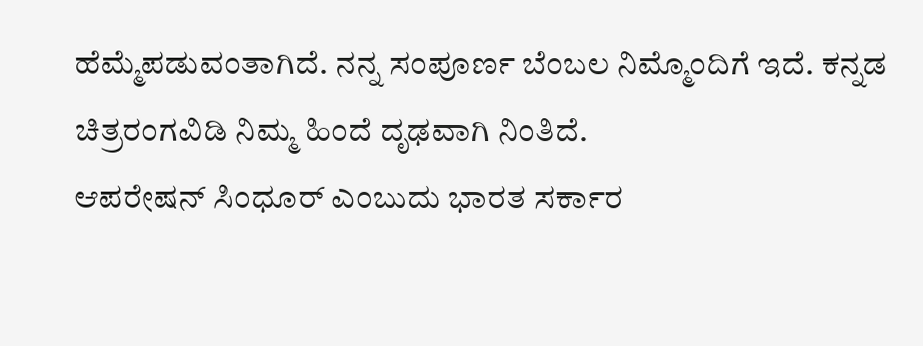ಹೆಮ್ಮೆಪಡುವಂತಾಗಿದೆ. ನನ್ನ ಸಂಪೂರ್ಣ ಬೆಂಬಲ ನಿಮ್ಮೊಂದಿಗೆ ಇದೆ. ಕನ್ನಡ ಚಿತ್ರರಂಗವಿಡಿ ನಿಮ್ಮ ಹಿಂದೆ ದೃಢವಾಗಿ ನಿಂತಿದೆ.
ಆಪರೇಷನ್ ಸಿಂಧೂರ್ ಎಂಬುದು ಭಾರತ ಸರ್ಕಾರ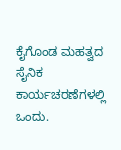ಕೈಗೊಂಡ ಮಹತ್ವದ ಸೈನಿಕ ಕಾರ್ಯಚರಣೆಗಳಲ್ಲಿ ಒಂದು.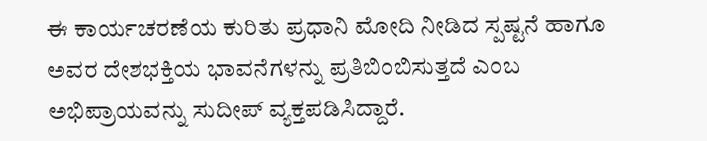ಈ ಕಾರ್ಯಚರಣೆಯ ಕುರಿತು ಪ್ರಧಾನಿ ಮೋದಿ ನೀಡಿದ ಸ್ಪಷ್ಟನೆ ಹಾಗೂ ಅವರ ದೇಶಭಕ್ತಿಯ ಭಾವನೆಗಳನ್ನು ಪ್ರತಿಬಿಂಬಿಸುತ್ತದೆ ಎಂಬ ಅಭಿಪ್ರಾಯವನ್ನು ಸುದೀಪ್ ವ್ಯಕ್ತಪಡಿಸಿದ್ದಾರೆ.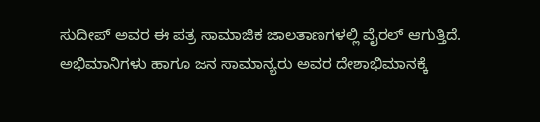ಸುದೀಪ್ ಅವರ ಈ ಪತ್ರ ಸಾಮಾಜಿಕ ಜಾಲತಾಣಗಳಲ್ಲಿ ವೈರಲ್ ಆಗುತ್ತಿದೆ. ಅಭಿಮಾನಿಗಳು ಹಾಗೂ ಜನ ಸಾಮಾನ್ಯರು ಅವರ ದೇಶಾಭಿಮಾನಕ್ಕೆ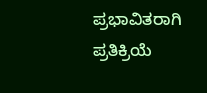ಪ್ರಭಾವಿತರಾಗಿ ಪ್ರತಿಕ್ರಿಯೆ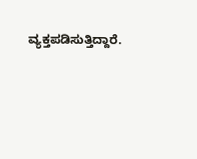ವ್ಯಕ್ತಪಡಿಸುತ್ತಿದ್ದಾರೆ.